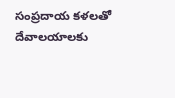సంప్రదాయ కళలతో దేవాలయాలకు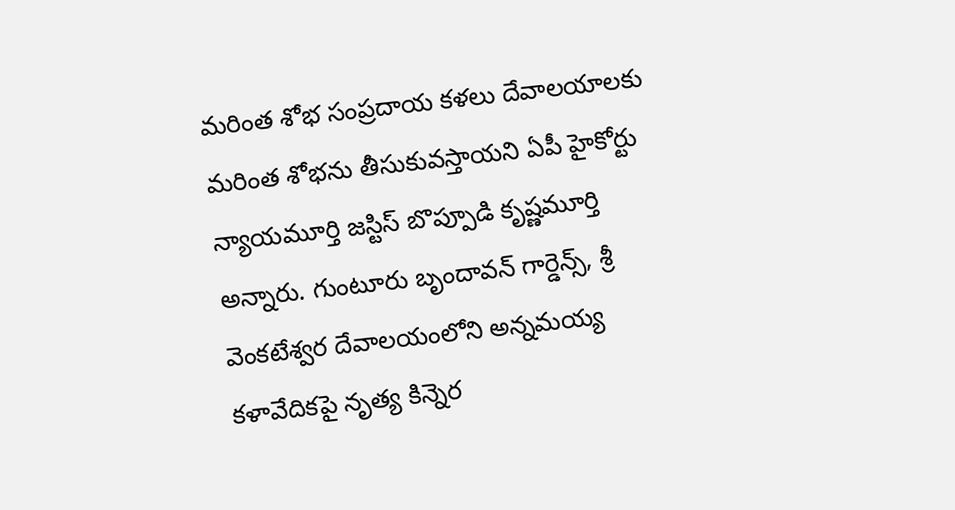మరింత శోభ సంప్రదాయ కళలు దేవాలయాలకు మరింత శోభను తీసుకువస్తాయని ఏపీ హైకోర్టు న్యాయమూర్తి జస్టిస్ బొప్పూడి కృష్ణమూర్తి అన్నారు. గుంటూరు బృందావన్ గార్డెన్స్, శ్రీ వెంకటేశ్వర దేవాలయంలోని అన్నమయ్య కళావేదికపై నృత్య కిన్నెర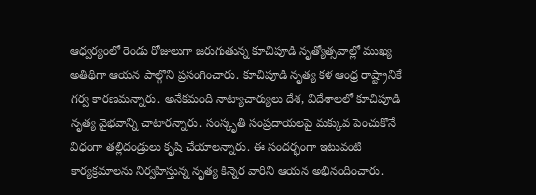ఆధ్వర్యంలో రెండు రోజులుగా జరుగుతున్న కూచిపూడి నృత్యోత్సవాల్లో ముఖ్య అతిథిగా ఆయన పాల్గొని ప్రసంగించారు. కూచిపూడి నృత్య కళ ఆంధ్ర రాష్ట్రానికే గర్వ కారణమన్నారు. అనేకమంది నాట్యాచార్యులు దేశ, విదేశాలలో కూచిపూడి నృత్య వైభవాన్ని చాటారన్నారు. సంస్కృతి సంప్రదాయలపై మక్కువ పెంచుకొనే విధంగా తల్లిదండ్రులు కృషి చేయాలన్నారు. ఈ సందర్భంగా ఇటువంటి కార్యక్రమాలను నిర్వహిస్తున్న నృత్య కిన్నెర వారిని ఆయన అభినందించారు.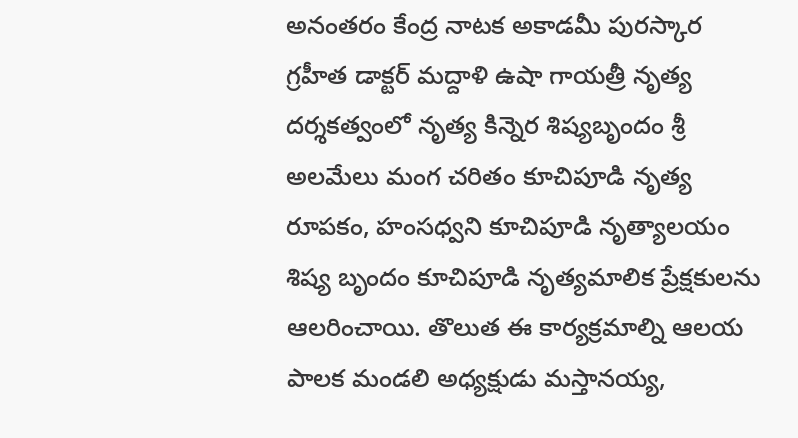అనంతరం కేంద్ర నాటక అకాడమీ పురస్కార గ్రహీత డాక్టర్ మద్దాళి ఉషా గాయత్రీ నృత్య దర్శకత్వంలో నృత్య కిన్నెర శిష్యబృందం శ్రీ అలమేలు మంగ చరితం కూచిపూడి నృత్య రూపకం, హంసధ్వని కూచిపూడి నృత్యాలయం శిష్య బృందం కూచిపూడి నృత్యమాలిక ప్రేక్షకులను ఆలరించాయి. తొలుత ఈ కార్యక్రమాల్ని ఆలయ పాలక మండలి అధ్యక్షుడు మస్తానయ్య,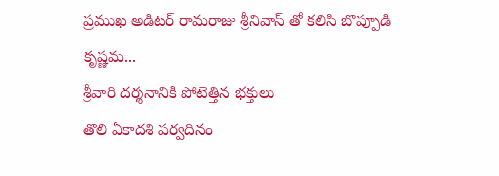ప్రముఖ అడిటర్ రామరాజు శ్రీనివాస్ తో కలిసి బొప్పూడి కృష్ణమ...
శ్రీవారి దర్శనానికి పోటెత్తిన భక్తులు
తొలి ఏకాదశి పర్వదినం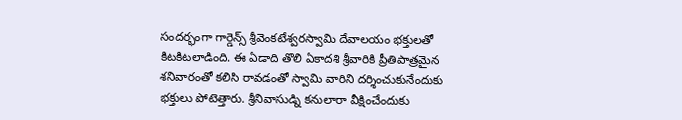సందర్భంగా గార్డెన్స్ శ్రీవెంకటేశ్వరస్వామి దేవాలయం భక్తులతో కిటకిటలాడింది. ఈ ఏడాది తొలి ఏకాదశి శ్రీవారికి ప్రీతిపాత్రమైన శనివారంతో కలిసి రావడంతో స్వామి వారిని దర్శించుకునేందుకు భక్తులు పోటెత్తారు. శ్రీనివాసుడ్ని కనులారా వీక్షించేందుకు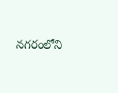నగరంలోని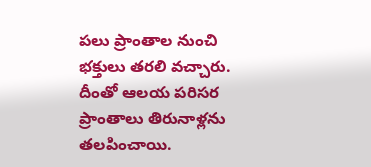పలు ప్రాంతాల నుంచి భక్తులు తరలి వచ్చారు. దీంతో ఆలయ పరిసర ప్రాంతాలు తిరునాళ్లను తలపించాయి.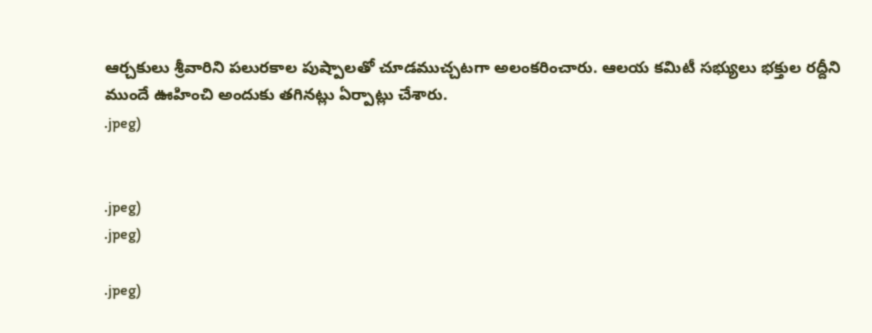ఆర్చకులు శ్రీవారిని పలురకాల పుష్పాలతో చూడముచ్చటగా అలంకరించారు. ఆలయ కమిటీ సభ్యులు భక్తుల రద్దీని ముందే ఊహించి అందుకు తగినట్లు ఏర్పాట్లు చేశారు.
.jpeg)


.jpeg)
.jpeg)

.jpeg)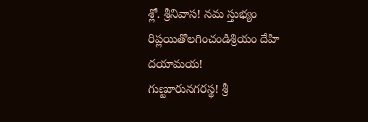శ్లో. శ్రీనివాస! నమ స్తుభ్యం
రిప్లయితొలగించండిశ్రియం దేహి దయామయ!
గుణ్టూరునగరస్థ! శ్రీ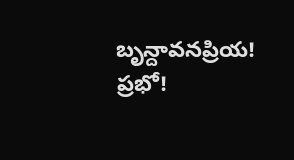బృన్దావనప్రియ! ప్రభో!